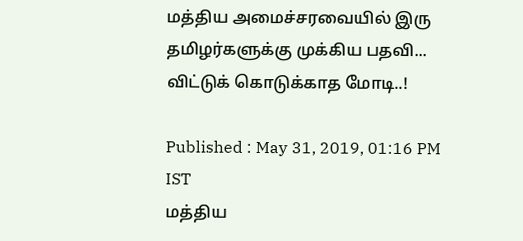மத்திய அமைச்சரவையில் இரு தமிழர்களுக்கு முக்கிய பதவி... விட்டுக் கொடுக்காத மோடி..!

Published : May 31, 2019, 01:16 PM IST
மத்திய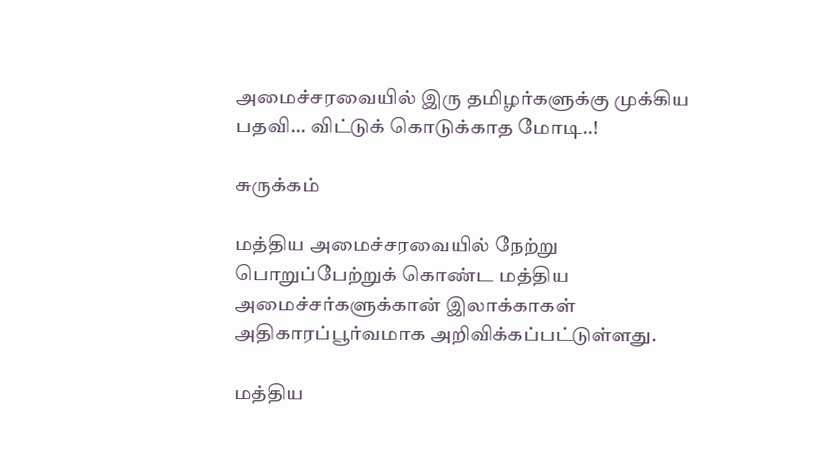அமைச்சரவையில் இரு தமிழர்களுக்கு முக்கிய பதவி... விட்டுக் கொடுக்காத மோடி..!

சுருக்கம்

மத்திய அமைச்சரவையில் நேற்று பொறுப்பேற்றுக் கொண்ட மத்திய அமைச்சர்களுக்கான் இலாக்காகள் அதிகாரப்பூர்வமாக அறிவிக்கப்பட்டுள்ளது.

மத்திய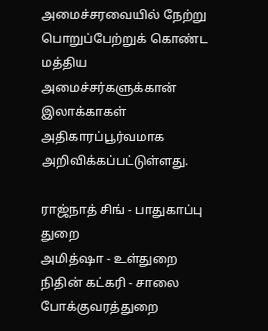அமைச்சரவையில் நேற்று பொறுப்பேற்றுக் கொண்ட மத்திய அமைச்சர்களுக்கான் இலாக்காகள் அதிகாரப்பூர்வமாக அறிவிக்கப்பட்டுள்ளது.

ராஜ்நாத் சிங் - பாதுகாப்பு துறை
அமித்ஷா - உள்துறை
நிதின் கட்கரி - சாலை போக்குவரத்துறை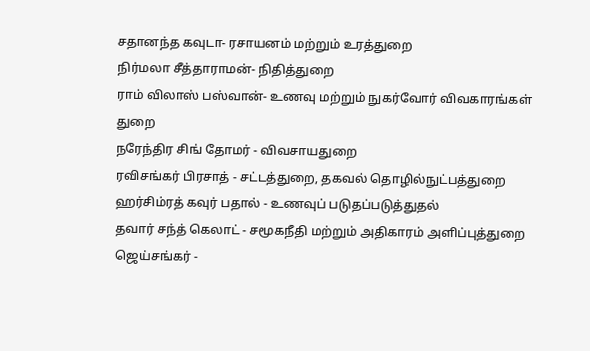சதானந்த கவுடா- ரசாயனம் மற்றும் உரத்துறை
நிர்மலா சீத்தாராமன்- நிதித்துறை
ராம் விலாஸ் பஸ்வான்- உணவு மற்றும் நுகர்வோர் விவகாரங்கள் துறை
நரேந்திர சிங் தோமர் - விவசாயதுறை
ரவிசங்கர் பிரசாத் - சட்டத்துறை, தகவல் தொழில்நுட்பத்துறை
ஹர்சிம்ரத் கவுர் பதால் - உணவுப் படுதப்படுத்துதல்
தவார் சந்த் கெலாட் - சமூகநீதி மற்றும் அதிகாரம் அளிப்புத்துறை
ஜெய்சங்கர் -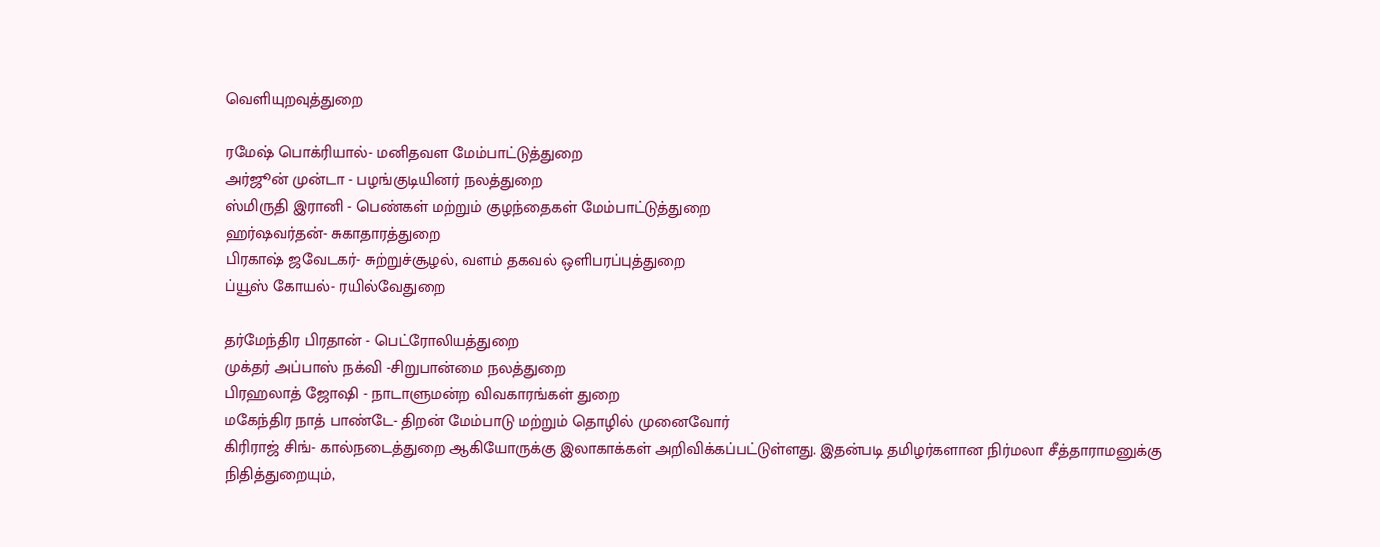வெளியுறவுத்துறை

ரமேஷ் பொக்ரியால்- மனிதவள மேம்பாட்டுத்துறை
அர்ஜூன் முன்டா - பழங்குடியினர் நலத்துறை
ஸ்மிருதி இரானி - பெண்கள் மற்றும் குழந்தைகள் மேம்பாட்டுத்துறை
ஹர்ஷவர்தன்- சுகாதாரத்துறை
பிரகாஷ் ஜவேடகர்- சுற்றுச்சூழல், வளம் தகவல் ஒளிபரப்புத்துறை
ப்யூஸ் கோயல்- ரயில்வேதுறை

தர்மேந்திர பிரதான் - பெட்ரோலியத்துறை
முக்தர் அப்பாஸ் நக்வி -சிறுபான்மை நலத்துறை
பிரஹலாத் ஜோஷி - நாடாளுமன்ற விவகாரங்கள் துறை
மகேந்திர நாத் பாண்டே- திறன் மேம்பாடு மற்றும் தொழில் முனைவோர்
கிரிராஜ் சிங்- கால்நடைத்துறை ஆகியோருக்கு இலாகாக்கள் அறிவிக்கப்பட்டுள்ளது. இதன்படி தமிழர்களான நிர்மலா சீத்தாராமனுக்கு நிதித்துறையும்,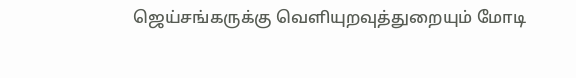ஜெய்சங்கருக்கு வெளியுறவுத்துறையும் மோடி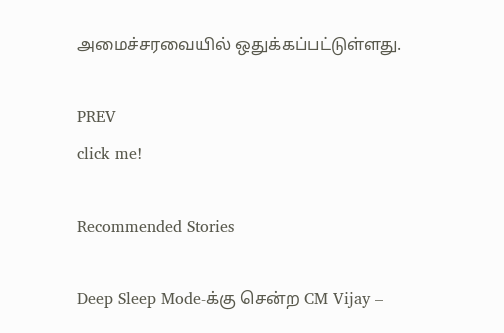அமைச்சரவையில் ஒதுக்கப்பட்டுள்ளது.

PREV
click me!

Recommended Stories

Deep Sleep Mode-க்கு சென்ற CM Vijay –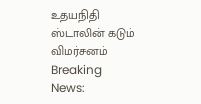உதயநிதி ஸ்டாலின் கடும் விமர்சனம்
Breaking News: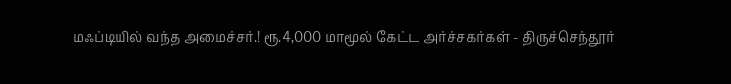மஃப்டியில் வந்த அமைச்சர்.! ரூ.4,000 மாமூல் கேட்ட அர்ச்சகர்கள் - திருச்செந்தூர்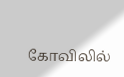கோவிலில்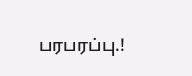பரபரப்பு.!